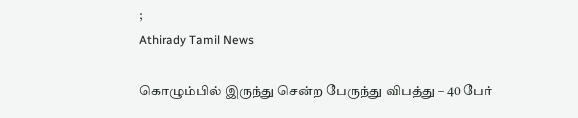;
Athirady Tamil News

கொழும்பில் இருந்து சென்ற பேருந்து விபத்து – 40 பேர்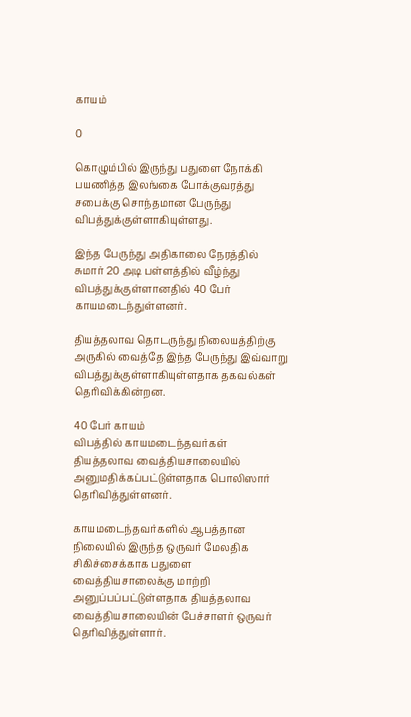காயம்

0

கொழும்பில் இருந்து பதுளை நோக்கி பயணித்த இலங்கை போக்குவரத்து சபைக்கு சொந்தமான பேருந்து விபத்துக்குள்ளாகியுள்ளது.

இந்த பேருந்து அதிகாலை நேரத்தில் சுமார் 20 அடி பள்ளத்தில் வீழ்ந்து விபத்துக்குள்ளானதில் 40 பேர் காயமடைந்துள்ளனர்.

தியத்தலாவ தொடருந்து நிலையத்திற்கு அருகில் வைத்தே இந்த பேருந்து இவ்வாறு விபத்துக்குள்ளாகியுள்ளதாக தகவல்கள் தெரிவிக்கின்றன.

40 பேர் காயம்
விபத்தில் காயமடைந்தவர்கள் தியத்தலாவ வைத்தியசாலையில் அனுமதிக்கப்பட்டுள்ளதாக பொலிஸார் தெரிவித்துள்ளனர்.

காயமடைந்தவர்களில் ஆபத்தான நிலையில் இருந்த ஒருவர் மேலதிக சிகிச்சைக்காக பதுளை வைத்தியசாலைக்கு மாற்றி அனுப்பப்பட்டுள்ளதாக தியத்தலாவ வைத்தியசாலையின் பேச்சாளர் ஒருவர் தெரிவித்துள்ளார்.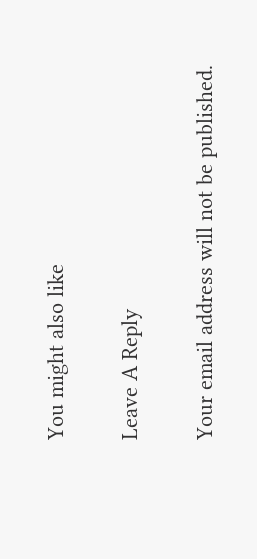You might also like

Leave A Reply

Your email address will not be published.